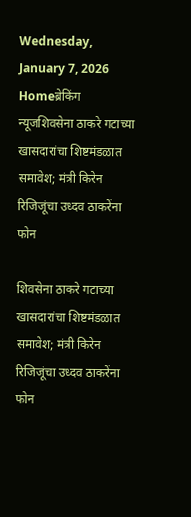Wednesday, January 7, 2026
Homeब्रेकिंग न्यूजशिवसेना ठाकरे गटाच्या खासदारांचा शिष्टमंडळात समावेश; मंत्री किरेन रिजिजूंचा उध्दव ठाकरेंना फोन

शिवसेना ठाकरे गटाच्या खासदारांचा शिष्टमंडळात समावेश; मंत्री किरेन रिजिजूंचा उध्दव ठाकरेंना फोन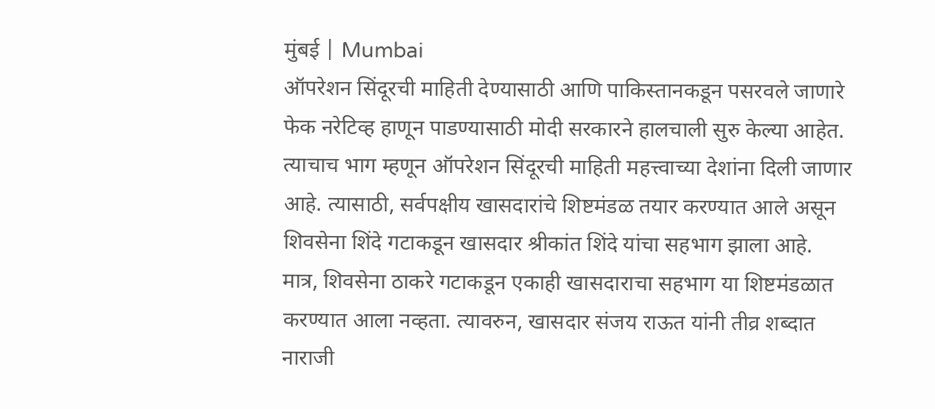मुंबई | Mumbai
ऑपरेशन सिंदूरची माहिती देण्यासाठी आणि पाकिस्तानकडून पसरवले जाणारे फेक नरेटिव्ह हाणून पाडण्यासाठी मोदी सरकारने हालचाली सुरु केल्या आहेत. त्याचाच भाग म्हणून ऑपरेशन सिंदूरची माहिती महत्त्वाच्या देशांना दिली जाणार आहे. त्यासाठी, सर्वपक्षीय खासदारांचे शिष्टमंडळ तयार करण्यात आले असून शिवसेना शिंदे गटाकडून खासदार श्रीकांत शिंदे यांचा सहभाग झाला आहे. मात्र, शिवसेना ठाकरे गटाकडून एकाही खासदाराचा सहभाग या शिष्टमंडळात करण्यात आला नव्हता. त्यावरुन, खासदार संजय राऊत यांनी तीव्र शब्दात नाराजी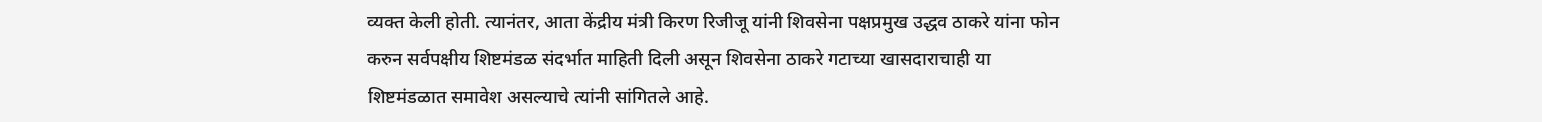व्यक्त केली होती. त्यानंतर, आता केंद्रीय मंत्री किरण रिजीजू यांनी शिवसेना पक्षप्रमुख उद्धव ठाकरे यांना फोन करुन सर्वपक्षीय शिष्टमंडळ संदर्भात माहिती दिली असून शिवसेना ठाकरे गटाच्या खासदाराचाही या शिष्टमंडळात समावेश असल्याचे त्यांनी सांगितले आहे.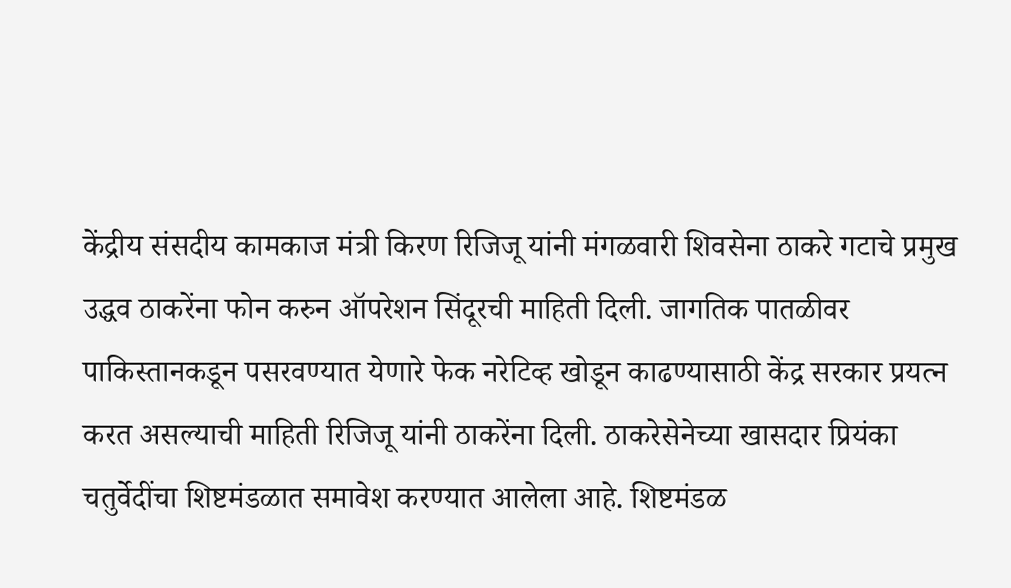केंद्रीय संसदीय कामकाज मंत्री किरण रिजिजू यांनी मंगळवारी शिवसेना ठाकरे गटाचे प्रमुख उद्धव ठाकरेंना फोन करुन ऑपरेशन सिंदूरची माहिती दिली. जागतिक पातळीवर पाकिस्तानकडून पसरवण्यात येणारे फेक नरेटिव्ह खोडून काढण्यासाठी केंद्र सरकार प्रयत्न करत असल्याची माहिती रिजिजू यांनी ठाकरेंना दिली. ठाकरेसेनेच्या खासदार प्रियंका चतुर्वेदींचा शिष्टमंडळात समावेश करण्यात आलेला आहे. शिष्टमंडळ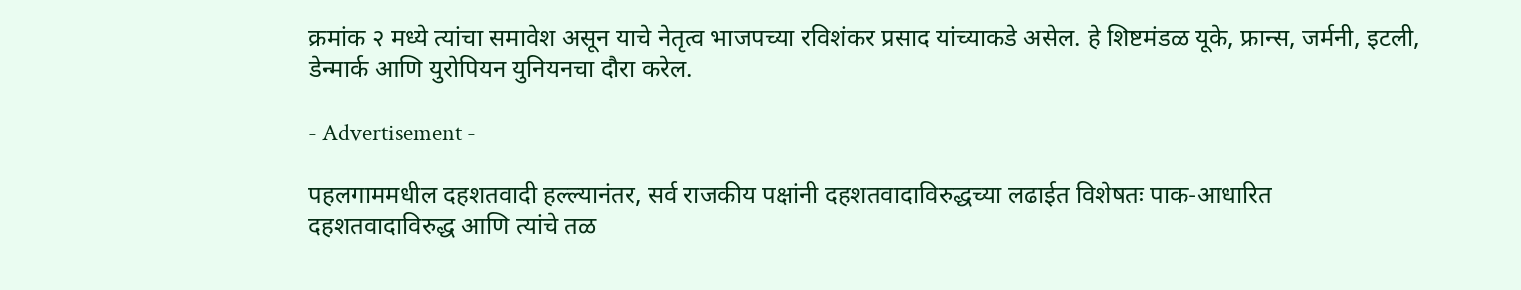क्रमांक २ मध्ये त्यांचा समावेश असून याचे नेतृत्व भाजपच्या रविशंकर प्रसाद यांच्याकडे असेल. हे शिष्टमंडळ यूके, फ्रान्स, जर्मनी, इटली, डेन्मार्क आणि युरोपियन युनियनचा दौरा करेल.

- Advertisement -

पहलगाममधील दहशतवादी हल्ल्यानंतर, सर्व राजकीय पक्षांनी दहशतवादाविरुद्धच्या लढाईत विशेषतः पाक-आधारित दहशतवादाविरुद्ध आणि त्यांचे तळ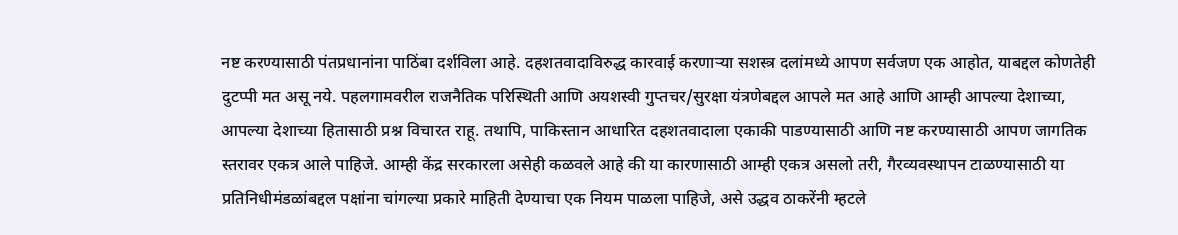नष्ट करण्यासाठी पंतप्रधानांना पाठिंबा दर्शविला आहे. दहशतवादाविरुद्ध कारवाई करणाऱ्या सशस्त्र दलांमध्ये आपण सर्वजण एक आहोत, याबद्दल कोणतेही दुटप्पी मत असू नये. पहलगामवरील राजनैतिक परिस्थिती आणि अयशस्वी गुप्तचर/सुरक्षा यंत्रणेबद्दल आपले मत आहे आणि आम्ही आपल्या देशाच्या, आपल्या देशाच्या हितासाठी प्रश्न विचारत राहू. तथापि, पाकिस्तान आधारित दहशतवादाला एकाकी पाडण्यासाठी आणि नष्ट करण्यासाठी आपण जागतिक स्तरावर एकत्र आले पाहिजे. आम्ही केंद्र सरकारला असेही कळवले आहे की या कारणासाठी आम्ही एकत्र असलो तरी, गैरव्यवस्थापन टाळण्यासाठी या प्रतिनिधीमंडळांबद्दल पक्षांना चांगल्या प्रकारे माहिती देण्याचा एक नियम पाळला पाहिजे, असे उद्धव ठाकरेंनी म्हटले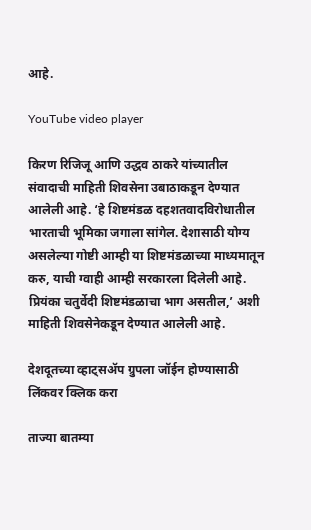आहे.

YouTube video player

किरण रिजिजू आणि उद्धव ठाकरे यांच्यातील संवादाची माहिती शिवसेना उबाठाकडून देण्यात आलेली आहे. ‘हे शिष्टमंडळ दहशतवादविरोधातील भारताची भूमिका जगाला सांगेल. देशासाठी योग्य असलेल्या गोष्टी आम्ही या शिष्टमंडळाच्या माध्यमातून करु, याची ग्वाही आम्ही सरकारला दिलेली आहे. प्रियंका चतुर्वेदी शिष्टमंडळाचा भाग असतील,’ अशी माहिती शिवसेनेकडून देण्यात आलेली आहे.

देशदूतच्या व्हाट्सॲप ग्रुपला जॉईन होण्यासाठी लिंकवर क्लिक करा

ताज्या बातम्या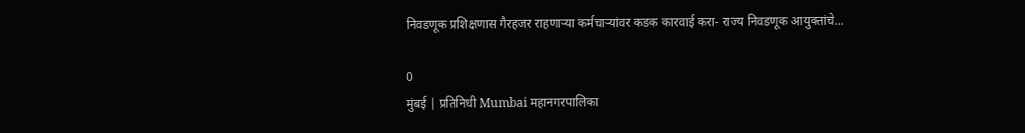निवडणूक प्रशिक्षणास गैरहजर राहणाऱ्या कर्मचाऱ्यांवर कडक कारवाई करा- राज्य निवडणूक आयुक्तांचे...

0
मुंबई | प्रतिनिधी Mumbai महानगरपालिका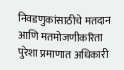निवडणुकांसाठीचे मतदान आणि मतमोजणीकरिता पुरेशा प्रमाणात अधिकारी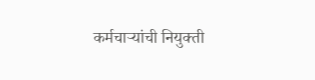कर्मचाऱ्यांची नियुक्ती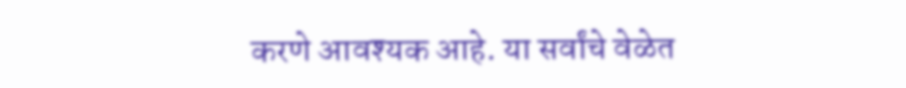करणे आवश्यक आहे. या सर्वांचे वेळेत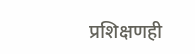प्रशिक्षणही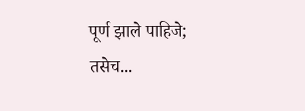पूर्ण झाले पाहिजे; तसेच...